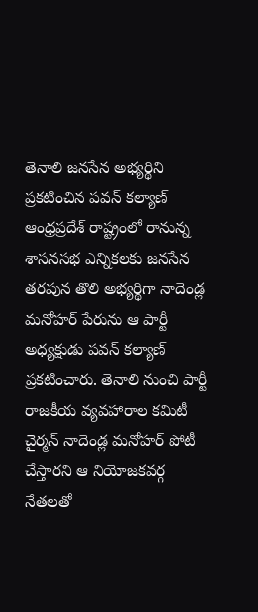తెనాలి జనసేన అభ్యర్థిని ప్రకటించిన పవన్ కల్యాణ్
ఆంధ్రప్రదేశ్ రాష్ట్రంలో రానున్న శాసనసభ ఎన్నికలకు జనసేన తరపున తొలి అభ్యర్థిగా నాదెండ్ల మనోహర్ పేరును ఆ పార్టీ అధ్యక్షుడు పవన్ కల్యాణ్ ప్రకటించారు. తెనాలి నుంచి పార్టీ రాజకీయ వ్యవహారాల కమిటీ చైర్మన్ నాదెండ్ల మనోహర్ పోటీ చేస్తారని ఆ నియోజకవర్గ నేతలతో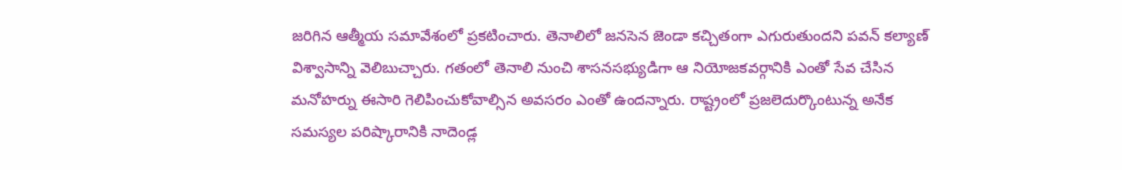జరిగిన ఆత్మీయ సమావేశంలో ప్రకటించారు. తెనాలిలో జనసెన జెండా కచ్చితంగా ఎగురుతుందని పవన్ కల్యాణ్ విశ్వాసాన్ని వెలిబుచ్చారు. గతంలో తెనాలి నుంచి శాసనసభ్యుడిగా ఆ నియోజకవర్గానికి ఎంతో సేవ చేసిన మనోహర్ను ఈసారి గెలిపించుకోవాల్సిన అవసరం ఎంతో ఉందన్నారు. రాష్ట్రంలో ప్రజలెదుర్కొంటున్న అనేక సమస్యల పరిష్కారానికి నాదెండ్ల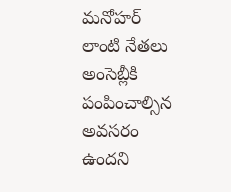మనోహర్ లాంటి నేతలు అంసెబ్లీకి పంపించాల్సిన అవసరం ఉందని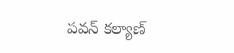పవన్ కల్యాణ్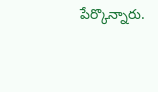పేర్కొన్నారు.